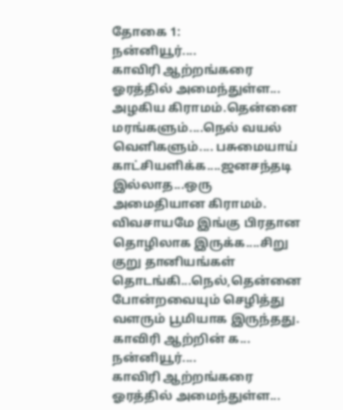தோகை 1:
நன்னியூர்....
காவிரி ஆற்றங்கரை ஓரத்தில் அமைந்துள்ள... அழகிய கிராமம்.தென்னை மரங்களும்....நெல் வயல் வெளிகளும்.... பசுமையாய் காட்சியளிக்க....ஜனசந்தடி இல்லாத...ஒரு அமைதியான கிராமம்.
விவசாயமே இங்கு பிரதான தொழிலாக இருக்க....சிறு குறு தானியங்கள் தொடங்கி...நெல்,தென்னை போன்றவையும் செழித்து வளரும் பூமியாக இருந்தது.
காவிரி ஆற்றின் க...
நன்னியூர்....
காவிரி ஆற்றங்கரை ஓரத்தில் அமைந்துள்ள...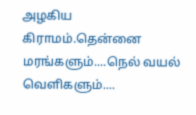அழகிய கிராமம்.தென்னை மரங்களும்....நெல் வயல் வெளிகளும்....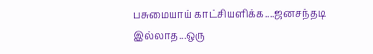பசுமையாய் காட்சியளிக்க....ஜனசந்தடி இல்லாத...ஒரு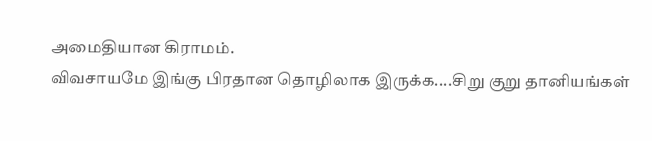அமைதியான கிராமம்.
விவசாயமே இங்கு பிரதான தொழிலாக இருக்க....சிறு குறு தானியங்கள்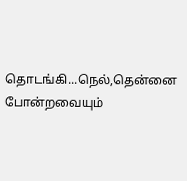தொடங்கி...நெல்,தென்னை போன்றவையும்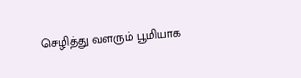செழித்து வளரும் பூமியாக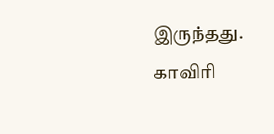இருந்தது.
காவிரி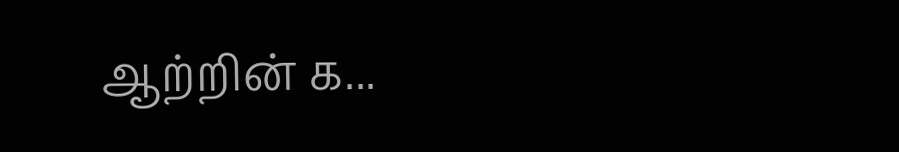ஆற்றின் க...